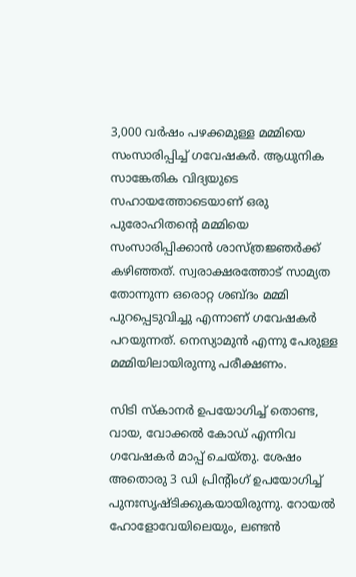3,000 വർഷം പഴക്കമുള്ള മമ്മിയെ സംസാരിപ്പിച്ച് ഗവേഷകർ. ആധുനിക സാങ്കേതിക വിദ്യയുടെ സഹായത്തോടെയാണ് ഒരു പുരോഹിതന്റെ മമ്മിയെ സംസാരിപ്പിക്കാൻ ശാസ്ത്രജ്ഞർക്ക് കഴിഞ്ഞ‍ത്. സ്വരാക്ഷരത്തോട് സാമ്യത തോന്നുന്ന ഒരൊറ്റ ശബ്‌ദം മമ്മി പുറപ്പെടുവിച്ചു എന്നാണ് ഗവേഷകർ പറയുന്നത്. നെസ്യാമുൻ എന്നു പേരുള്ള മമ്മിയിലായിരുന്നു പരീക്ഷണം.

സിടി സ്കാനർ ഉപയോഗിച്ച് തൊണ്ട, വായ, വോക്കൽ കോഡ് എന്നിവ ഗവേഷകർ മാപ്പ് ചെയ്തു. ശേഷം അതൊരു 3 ഡി പ്രിന്റിംഗ് ഉപയോഗിച്ച് പുനഃസൃഷ്ടിക്കുകയായിരുന്നു. റോയൽ ഹോളോവേയിലെയും, ലണ്ടൻ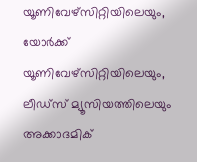യൂണിവേഴ്സിറ്റിയിലെയും, യോർക്ക് യൂണിവേഴ്സിറ്റിയിലെയും, ലീഡ്സ് മ്യൂസിയത്തിലെയും അക്കാദമിക്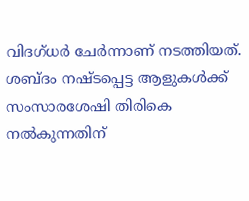വിദഗ്ധർ ചേർന്നാണ് നടത്തിയത്. ശബ്‌ദം നഷ്‌ടപ്പെട്ട ആളുകൾക്ക് സംസാരശേഷി തിരികെ നൽകുന്നതിന്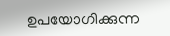ഉപയോഗിക്കുന്ന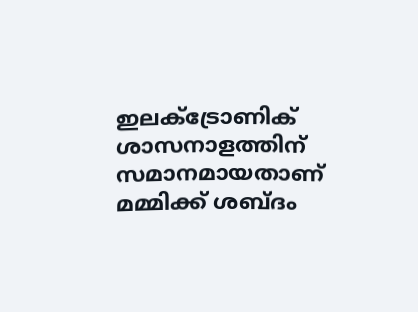ഇലക്ട്രോണിക് ശാസനാളത്തിന് സമാനമായതാണ് മമ്മിക്ക് ശബ്‍ദം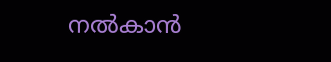നല്‍കാന്‍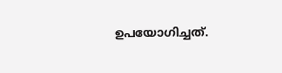ഉപയോഗിച്ചത്.